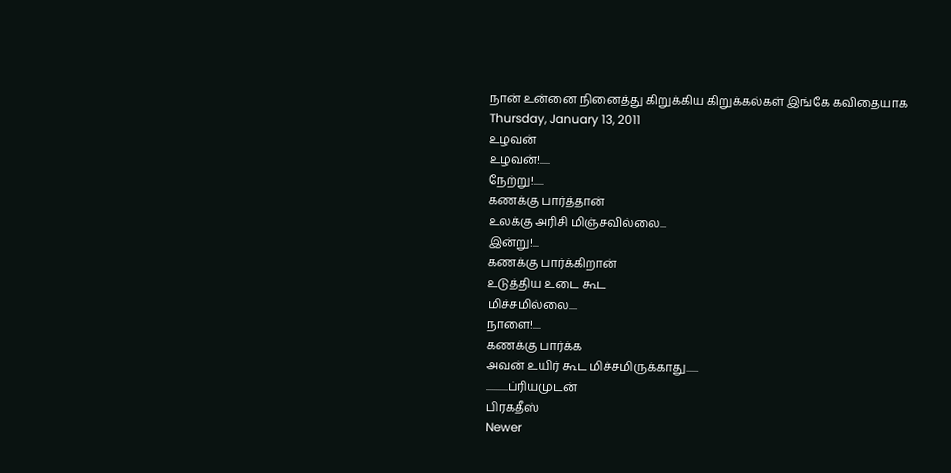நான் உன்னை நினைத்து கிறுக்கிய கிறுக்கல்கள் இங்கே கவிதையாக
Thursday, January 13, 2011
உழவன்
உழவன்!.....
நேற்று!.....
கணக்கு பார்த்தான்
உலக்கு அரிசி மிஞ்சவில்லை...
இன்று!...
கணக்கு பார்க்கிறான்
உடுத்திய உடை கூட
மிச்சமில்லை....
நாளை!....
கணக்கு பார்க்க
அவன் உயிர் கூட மிச்சமிருக்காது......
...........ப்ரியமுடன்
பிரகதீஸ்
Newer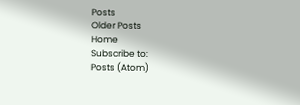Posts
Older Posts
Home
Subscribe to:
Posts (Atom)